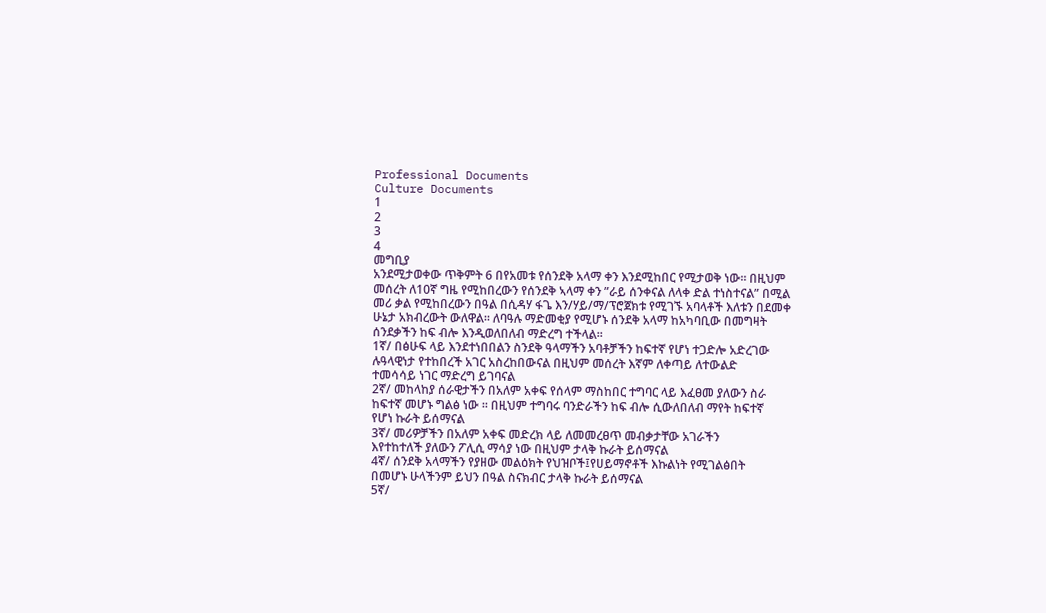Professional Documents
Culture Documents
1
2
3
4
መግቢያ
አንደሚታወቀው ጥቅምት 6 በየአመቱ የሰንደቅ አላማ ቀን እንደሚከበር የሚታወቅ ነው፡፡ በዚህም
መሰረት ለ10ኛ ግዜ የሚከበረውን የሰንደቅ ኣላማ ቀን ”ራይ ሰንቀናል ለላቀ ድል ተነስተናል” በሚል
መሪ ቃል የሚከበረውን በዓል በሲዳሃ ፋጌ እን/ሃይ/ማ/ፕሮጀክቱ የሚገኙ አባላቶች እለቱን በደመቀ
ሁኔታ አክብረውት ውለዋል፡፡ ለባዓሉ ማድመቂያ የሚሆኑ ሰንደቅ አላማ ከአካባቢው በመግዛት
ሰንደቃችን ከፍ ብሎ እንዲወለበለብ ማድረግ ተችላል፡፡
1ኛ/ በፅሁፍ ላይ እንደተነበበልን ስንደቅ ዓላማችን አባቶቻችን ከፍተኛ የሆነ ተጋድሎ አድረገው
ሉዓላዊነታ የተከበረች አገር አስረከበውናል በዚህም መሰረት እኛም ለቀጣይ ለተውልድ
ተመሳሳይ ነገር ማድረግ ይገባናል
2ኛ/ መከላከያ ሰራዊታችን በአለም አቀፍ የሰላም ማስከበር ተግባር ላይ እፈፀመ ያለውን ስራ
ከፍተኛ መሆኑ ግልፅ ነው ፡፡ በዚህም ተግባሩ ባንድራችን ከፍ ብሎ ሲውለበለብ ማየት ከፍተኛ
የሆነ ኩራት ይሰማናል
3ኛ/ መሪዎቻችን በአለም አቀፍ መድረክ ላይ ለመመረፀጥ መብቃታቸው አገራችን
እየተከተለች ያለውን ፖሊሲ ማሳያ ነው በዚህም ታላቅ ኩራት ይሰማናል
4ኛ/ ሰንደቅ አላማችን የያዘው መልዕክት የህዝቦች፤የሀይማኖቶች እኩልነት የሚገልፅበት
በመሆኑ ሁላችንም ይህን በዓል ስናክብር ታላቅ ኩራት ይሰማናል
5ኛ/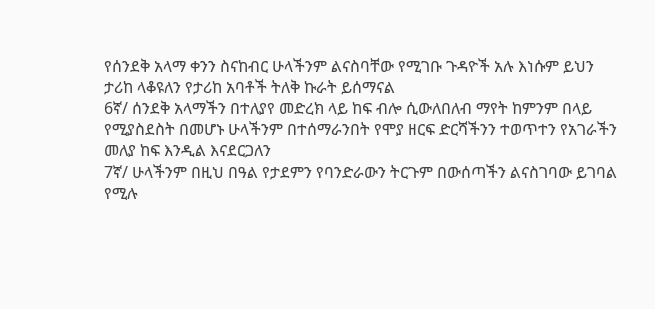የሰንደቅ አላማ ቀንን ስናከብር ሁላችንም ልናስባቸው የሚገቡ ጉዳዮች አሉ እነሱም ይህን
ታሪከ ላቆዩለን የታሪከ አባቶች ትለቅ ኩራት ይሰማናል
6ኛ/ ሰንደቅ አላማችን በተለያየ መድረክ ላይ ከፍ ብሎ ሲውለበለብ ማየት ከምንም በላይ
የሚያስደስት በመሆኑ ሁላችንም በተሰማራንበት የሞያ ዘርፍ ድርሻችንን ተወጥተን የአገራችን
መለያ ከፍ እንዲል እናደርጋለን
7ኛ/ ሁላችንም በዚህ በዓል የታደምን የባንድራውን ትርጉም በውሰጣችን ልናስገባው ይገባል
የሚሉ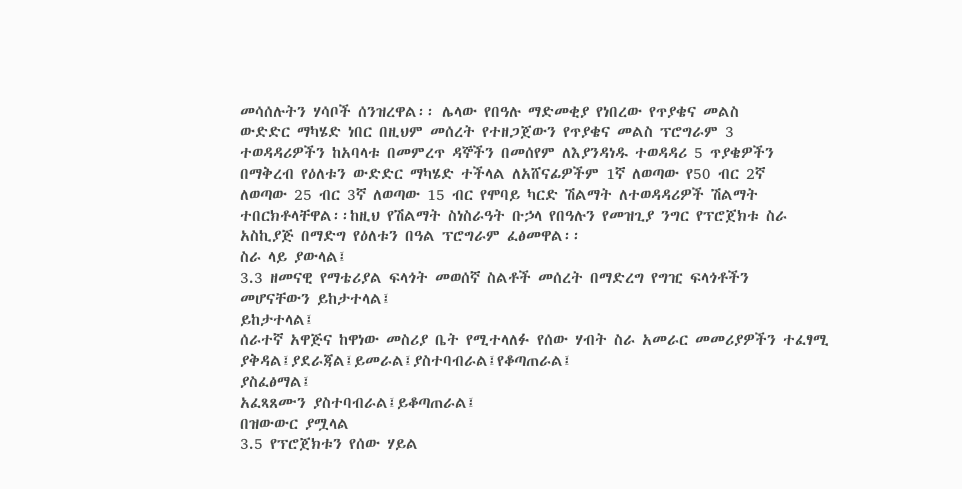መሳሰሉትን ሃሳቦች ሰንዝረዋል፡፡ ሌላው የበዓሉ ማድመቂያ የነበረው የጥያቄና መልስ
ውድድር ማካሄድ ነበር በዚህም መሰረት የተዘጋጀውን የጥያቄና መልስ ፕሮግራም 3
ተወዳዳሪዎችን ከአባላቱ በመምረጥ ዳኞችን በመሰየም ለእያንዳነዱ ተወዳዳሪ 5 ጥያቄዎችን
በማቅረብ የዕለቱን ውድድር ማካሄድ ተችላል ለአሸናፊዎችም 1ኛ ለወጣው የ50 ብር 2ኛ
ለወጣው 25 ብር 3ኛ ለወጣው 15 ብር የሞባይ ካርድ ሽልማት ለተወዳዳሪዎች ሽልማት
ተበርክቶላቸዋል፡፡ከዚህ የሽልማት ስነስራዓት ቡኃላ የበዓሉን የመዝጊያ ንግር የፕሮጀክቱ ስራ
አስኪያጅ በማድግ የዕለቱን በዓል ፕሮግራም ፈፅመዋል፡፡
ስራ ላይ ያውላል፤
3.3 ዘመናዊ የማቴሪያል ፍላጎት መወሰኛ ስልቶች መሰረት በማድረግ የግዢ ፍላጎቶችን
መሆናቸውን ይከታተላል፤
ይከታተላል፤
ሰራተኛ አዋጅና ከዋነው መስሪያ ቤት የሚተላለፉ የሰው ሃብት ስራ አመራር መመሪያዎችን ተፈፃሚ
ያቅዳል፤ያደራጃል፤ይመራል፤ያስተባብራል፤የቆጣጠራል፤
ያስፈፅማል፤
አፈጻጸሙን ያስተባብራል፤ይቆጣጠራል፤
በዝውውር ያሟላል
3.5 የፕሮጀክቱን የሰው ሃይል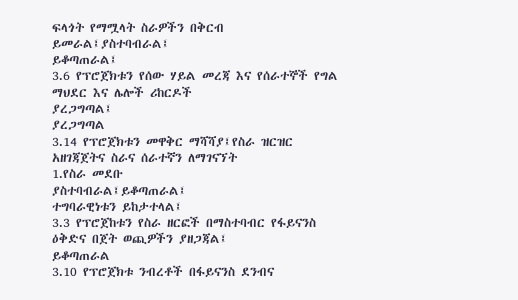ፍላጎት የማሟላት ስራዎችን በቅርብ ይመራል፤ያስተባብራል፤
ይቆጣጠራል፤
3.6 የፕሮጀክቱን የሰው ሃይል መረጃ እና የሰራተኞች የግል ማህደር እና ሌሎች ሪከርዶች
ያረጋግጣል፤
ያረጋግጣል
3.14 የፕሮጀክቱን መዋቅር ማሻሻያ፤የስራ ዝርዝር አዘገጃጀትና ስራና ሰራተኛን ለማገናኘት
1.የስራ መደቡ
ያስተባብራል፤ይቆጣጠራል፤
ተግባራዊነቱን ይከታተላል፤
3.3 የፕሮጀከቱን የስራ ዘርፎች በማስተባብር የፋይናንስ ዕቅድና በጀት ወጪዎችን ያዘጋጃል፤
ይቆጣጠራል
3.10 የፕሮጀክቱ ንብረቶች በፋይናንስ ደንብና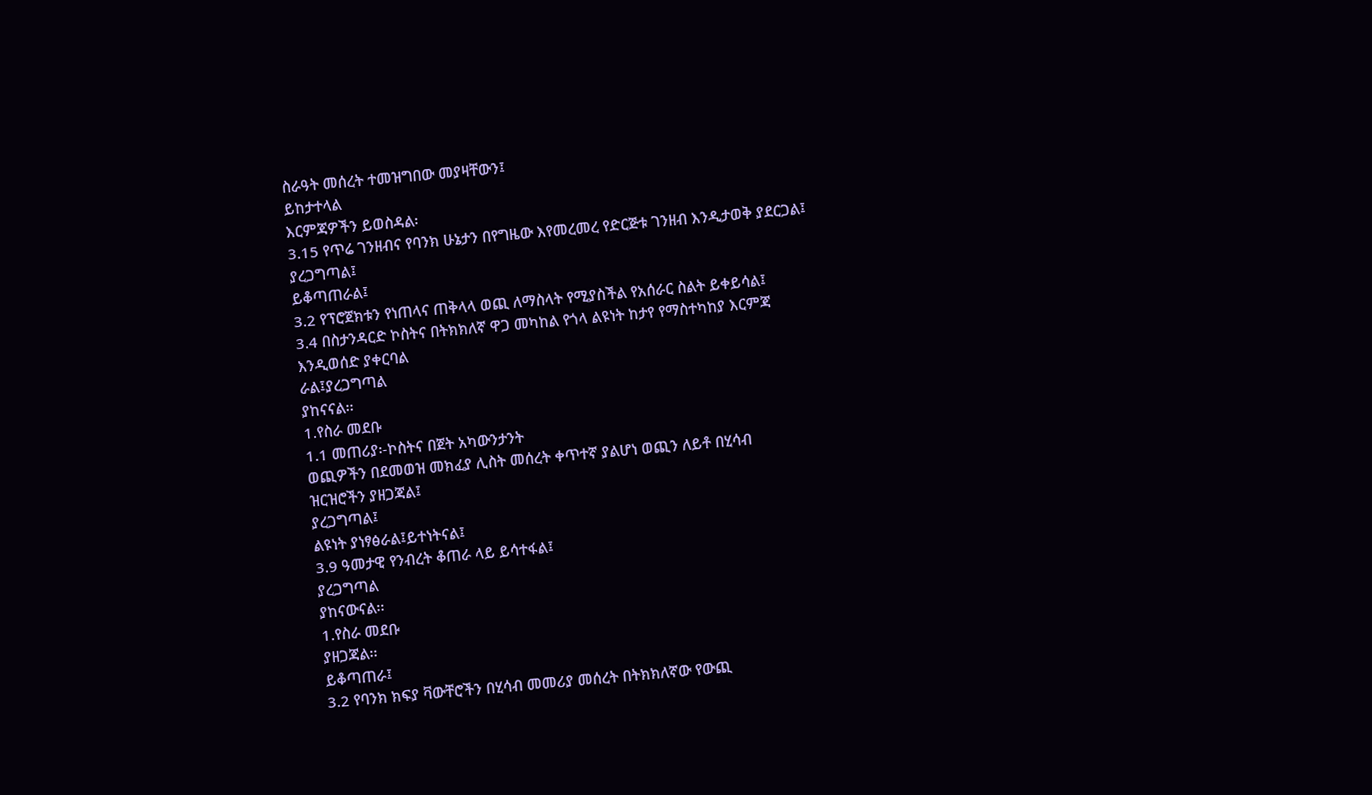ስራዓት መሰረት ተመዝግበው መያዛቸውን፤
ይከታተላል
እርምጃዎችን ይወስዳል፡
3.15 የጥሬ ገንዘብና የባንክ ሁኔታን በየግዜው እየመረመረ የድርጅቱ ገንዘብ እንዲታወቅ ያደርጋል፤
ያረጋግጣል፤
ይቆጣጠራል፤
3.2 የፕሮጀክቱን የነጠላና ጠቅላላ ወጪ ለማስላት የሚያስችል የአሰራር ስልት ይቀይሳል፤
3.4 በስታንዳርድ ኮስትና በትክክለኛ ዋጋ መካከል የጎላ ልዩነት ከታየ የማስተካከያ እርምጃ
እንዲወሰድ ያቀርባል
ራል፤ያረጋግጣል
ያከናናል፡፡
1.የስራ መደቡ
1.1 መጠሪያ፡-ኮስትና በጀት አካውንታንት
ወጪዎችን በደመወዝ መክፈያ ሊስት መሰረት ቀጥተኛ ያልሆነ ወጪን ለይቶ በሂሳብ
ዝርዝሮችን ያዘጋጃል፤
ያረጋግጣል፤
ልዩነት ያነፃፅራል፤ይተነትናል፤
3.9 ዓመታዊ የንብረት ቆጠራ ላይ ይሳተፋል፤
ያረጋግጣል
ያከናውናል፡፡
1.የስራ መደቡ
ያዘጋጃል፡፡
ይቆጣጠራ፤
3.2 የባንክ ክፍያ ቫውቸሮችን በሂሳብ መመሪያ መሰረት በትክክለኛው የውጪ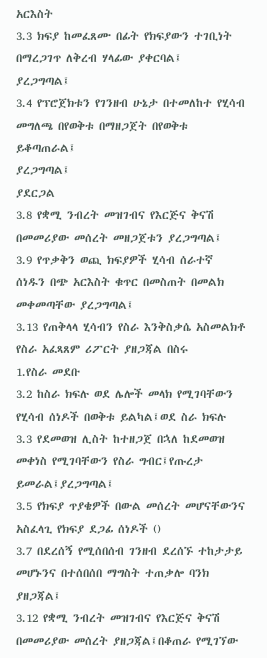አርእስት
3.3 ክፍያ ከመፈጸሙ በፊት የክፍያውን ተገቢነት በማረጋገጥ ለቅረብ ሃላፊው ያቀርባል፤
ያረጋግጣል፤
3.4 የፕሮጀክቱን የገንዘብ ሁኔታ በተመለከተ የሂሳብ መግለጫ በየወቅቱ በማዘጋጀት በየወቅቱ
ይቆጣጠራል፤
ያረጋግጣል፤
ያደርጋል
3.8 የቋሚ ንብረት መዝገብና የእርጅና ቅናሽ በመመሪያው መሰረት መዘጋጀቱን ያረጋግጣል፤
3.9 የጥቃቅን ወጪ ክፍያዎች ሂሳብ ሰራተኛ ሰነዱን በጭ አርእስት ቁጥር በመስጠት በመልክ
መቀመጣቸው ያረጋግጣል፤
3.13 የጠቅላላ ሂሳብን የስራ እንቅስቃሴ አስመልክቶ የስራ አፈጻጸም ሪፖርት ያዘጋጃል በስሩ
1.የስራ መደቡ
3.2 ከስራ ክፍሉ ወደ ሌሎች መላክ የሚገባቸውን የሂሳብ ሰነዶች በወቅቱ ይልካል፤ወደ ስራ ክፍሉ
3.3 የደመወዝ ሊስት ከተዘጋጀ በኋለ ከደመወዝ መቀነስ የሚገባቸውን የስራ ግብር፤የጡረታ
ይመራል፤ያረጋግጣል፤
3.5 የክፍያ ጥያቄዎች በውል መሰረት መሆናቸውንና አስፈላጊ የክፍያ ደጋፊ ሰነዶች ()
3.7 በደረሰኝ የሚሰበሰብ ገንዘብ ደረሰኙ ተከታታይ መሆኑንና በተሰበሰበ ማግስት ተጠቃሎ ባንክ
ያዘጋጃል፤
3.12 የቋሚ ንብረት መዝገብና የእርጅና ቅናሽ በመመሪያው መሰረት ያዘጋጃል፤በቆጠራ የሚገኘው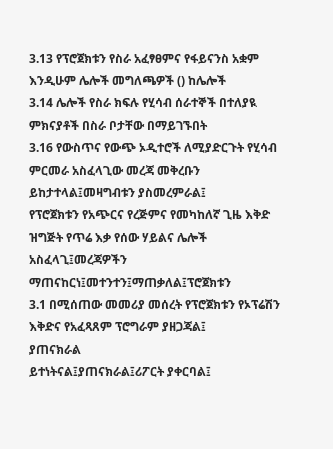3.13 የፕሮጀክቱን የስራ አፈፃፀምና የፋይናንስ አቋም እንዲሁም ሌሎች መግለጫዎች () ከሌሎች
3.14 ሌሎች የስራ ክፍሉ የሂሳብ ሰራተኞች በተለያዪ ምክናያቶች በስራ ቦታቸው በማይገኙበት
3.16 የውስጥና የውጭ ኦዲተሮች ለሚያድርጉት የሂሳብ ምርመራ አስፈላጊው መረጃ መቅረቡን
ይከታተላል፤መዛግብቱን ያስመረምራል፤
የፕሮጀክቱን የአጭርና የረጅምና የመካከለኛ ጊዜ እቅድ ዝግጅት የጥሬ እቃ የሰው ሃይልና ሌሎች
አስፈላጊ፤መረጃዎችን ማጠናከርነ፤መተንተን፤ማጠቃለል፤ፕሮጀክቱን
3.1 በሚሰጠው መመሪያ መሰረት የፕሮጀክቱን የኦፕሬሽን እቅድና የአፈጻጸም ፕሮግራም ያዘጋጃል፤
ያጠናክራል
ይተነትናል፤ያጠናክራል፤ሪፖርት ያቀርባል፤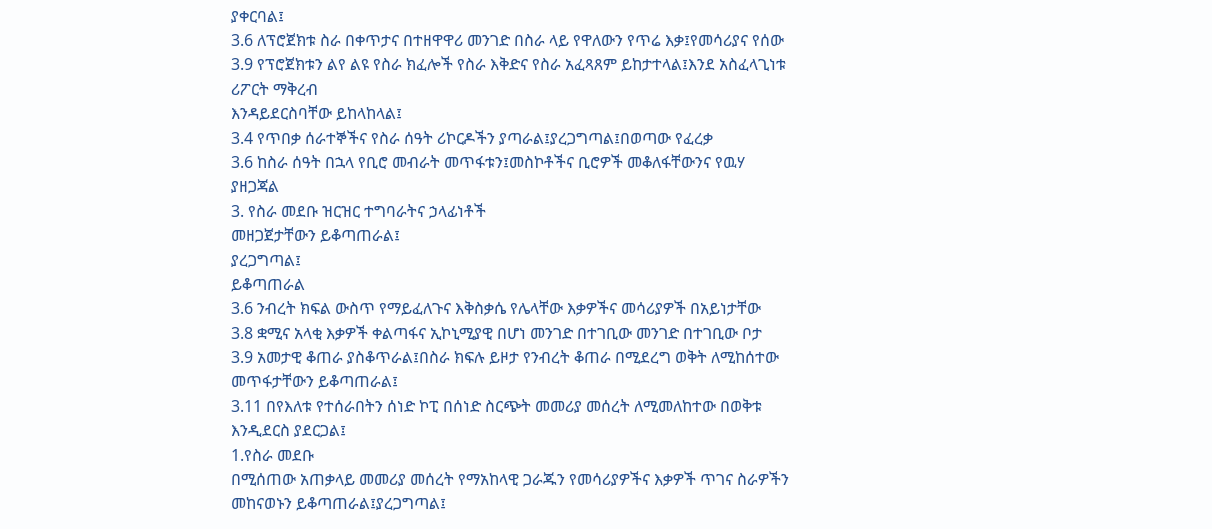ያቀርባል፤
3.6 ለፕሮጀክቱ ስራ በቀጥታና በተዘዋዋሪ መንገድ በስራ ላይ የዋለውን የጥሬ እቃ፤የመሳሪያና የሰው
3.9 የፕሮጀክቱን ልየ ልዩ የስራ ክፈሎች የስራ እቅድና የስራ አፈጻጸም ይከታተላል፤እንደ አስፈላጊነቱ
ሪፖርት ማቅረብ
እንዳይደርስባቸው ይከላከላል፤
3.4 የጥበቃ ሰራተኞችና የስራ ሰዓት ሪኮርዶችን ያጣራል፤ያረጋግጣል፤በወጣው የፈረቃ
3.6 ከስራ ሰዓት በኋላ የቢሮ መብራት መጥፋቱን፤መስኮቶችና ቢሮዎች መቆለፋቸውንና የዉሃ
ያዘጋጃል
3. የስራ መደቡ ዝርዝር ተግባራትና ኃላፊነቶች
መዘጋጀታቸውን ይቆጣጠራል፤
ያረጋግጣል፤
ይቆጣጠራል
3.6 ንብረት ክፍል ውስጥ የማይፈለጉና እቅስቃሴ የሌላቸው እቃዎችና መሳሪያዎች በአይነታቸው
3.8 ቋሚና አላቂ እቃዎች ቀልጣፋና ኢኮኒሚያዊ በሆነ መንገድ በተገቢው መንገድ በተገቢው ቦታ
3.9 አመታዊ ቆጠራ ያስቆጥራል፤በስራ ክፍሉ ይዞታ የንብረት ቆጠራ በሚደረግ ወቅት ለሚከሰተው
መጥፋታቸውን ይቆጣጠራል፤
3.11 በየእለቱ የተሰራበትን ሰነድ ኮፒ በሰነድ ስርጭት መመሪያ መሰረት ለሚመለከተው በወቅቱ
እንዲደርስ ያደርጋል፤
1.የስራ መደቡ
በሚሰጠው አጠቃላይ መመሪያ መሰረት የማአከላዊ ጋራጁን የመሳሪያዎችና እቃዎች ጥገና ስራዎችን
መከናወኑን ይቆጣጠራል፤ያረጋግጣል፤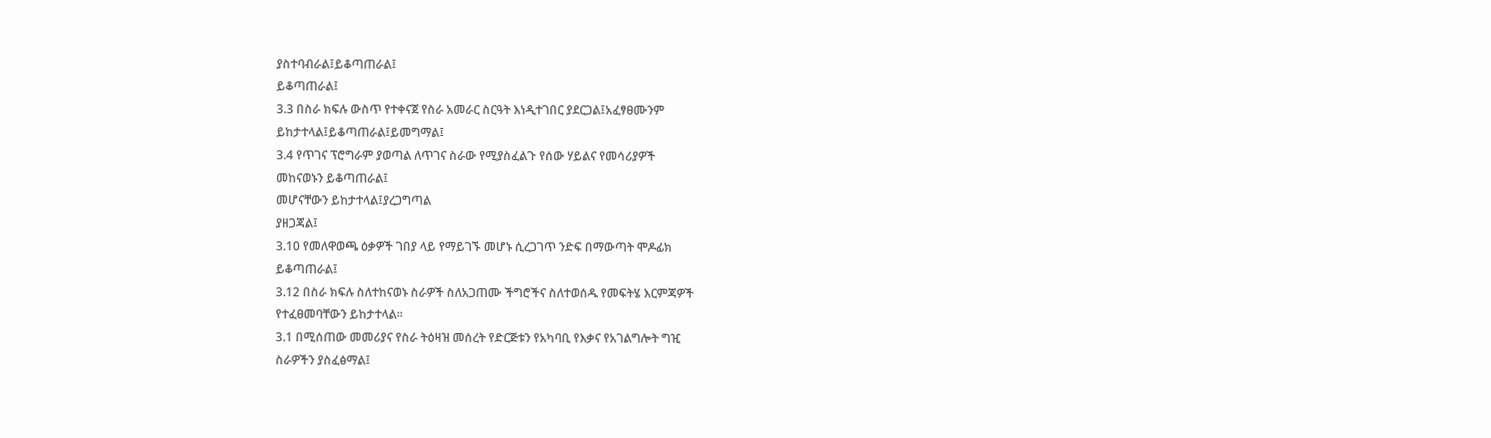ያስተባብራል፤ይቆጣጠራል፤
ይቆጣጠራል፤
3.3 በስራ ክፍሉ ውስጥ የተቀናጀ የስራ አመራር ስርዓት እነዲተገበር ያደርጋል፤አፈፃፀሙንም
ይከታተላል፤ይቆጣጠራል፤ይመግማል፤
3.4 የጥገና ፕሮግራም ያወጣል ለጥገና ስራው የሚያስፈልጉ የሰው ሃይልና የመሳሪያዎች
መከናወኑን ይቆጣጠራል፤
መሆናቸውን ይከታተላል፤ያረጋግጣል
ያዘጋጃል፤
3.10 የመለዋወጫ ዕቃዎች ገበያ ላይ የማይገኙ መሆኑ ሲረጋገጥ ንድፍ በማውጣት ሞዶፊክ
ይቆጣጠራል፤
3.12 በስራ ክፍሉ ስለተከናወኑ ስራዎች ስለአጋጠሙ ችግሮችና ስለተወሰዱ የመፍትሄ እርምጃዎች
የተፈፀመባቸውን ይከታተላል፡፡
3.1 በሚሰጠው መመሪያና የስራ ትዕዛዝ መሰረት የድርጅቱን የአካባቢ የእቃና የአገልግሎት ግዢ
ስራዎችን ያስፈፅማል፤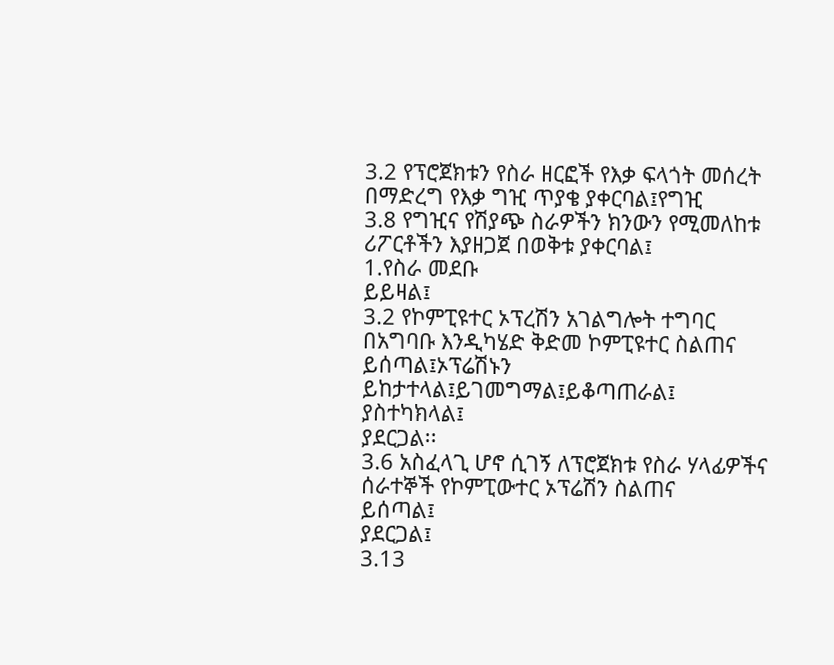3.2 የፕሮጀክቱን የስራ ዘርፎች የእቃ ፍላጎት መሰረት በማድረግ የእቃ ግዢ ጥያቄ ያቀርባል፤የግዢ
3.8 የግዢና የሽያጭ ስራዎችን ክንውን የሚመለከቱ ሪፖርቶችን እያዘጋጀ በወቅቱ ያቀርባል፤
1.የስራ መደቡ
ይይዛል፤
3.2 የኮምፒዩተር ኦፕረሽን አገልግሎት ተግባር በአግባቡ እንዲካሄድ ቅድመ ኮምፒዩተር ስልጠና
ይሰጣል፤ኦፕሬሽኑን ይከታተላል፤ይገመግማል፤ይቆጣጠራል፤
ያስተካክላል፤
ያደርጋል፡፡
3.6 አስፈላጊ ሆኖ ሲገኝ ለፕሮጀክቱ የስራ ሃላፊዎችና ሰራተኞች የኮምፒውተር ኦፕሬሽን ስልጠና
ይሰጣል፤
ያደርጋል፤
3.13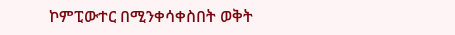ኮምፒውተር በሚንቀሳቀስበት ወቅት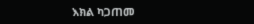እክል ካጋጠመ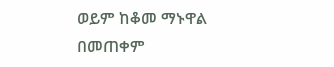ወይም ከቆመ ማኑዋል በመጠቀም